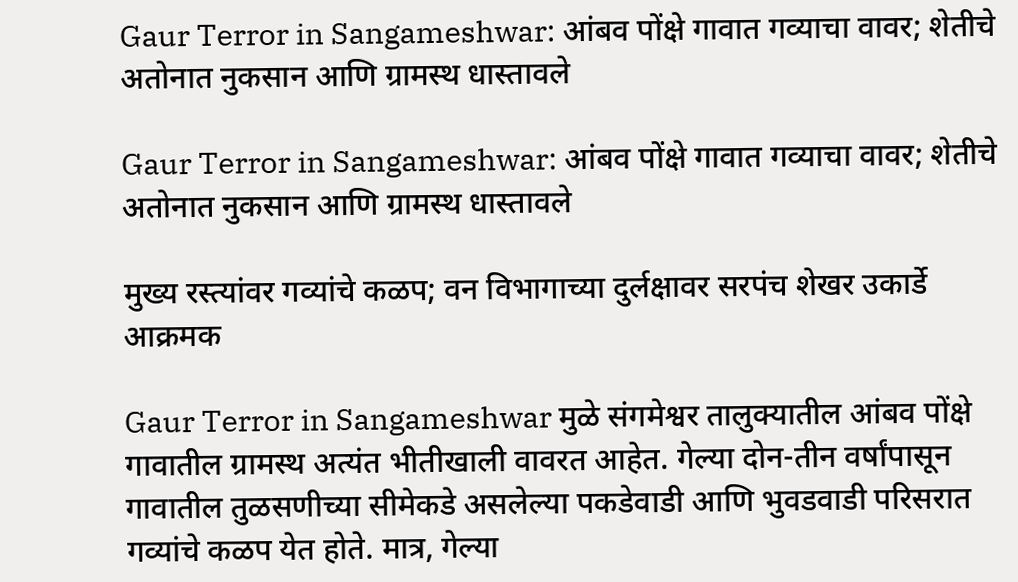Gaur Terror in Sangameshwar: आंबव पोंक्षे गावात गव्याचा वावर; शेतीचे अतोनात नुकसान आणि ग्रामस्थ धास्तावले

Gaur Terror in Sangameshwar: आंबव पोंक्षे गावात गव्याचा वावर; शेतीचे अतोनात नुकसान आणि ग्रामस्थ धास्तावले

मुख्य रस्त्यांवर गव्यांचे कळप; वन विभागाच्या दुर्लक्षावर सरपंच शेखर उकार्डे आक्रमक

Gaur Terror in Sangameshwar मुळे संगमेश्वर तालुक्यातील आंबव पोंक्षे गावातील ग्रामस्थ अत्यंत भीतीखाली वावरत आहेत. गेल्या दोन-तीन वर्षांपासून गावातील तुळसणीच्या सीमेकडे असलेल्या पकडेवाडी आणि भुवडवाडी परिसरात गव्यांचे कळप येत होते. मात्र, गेल्या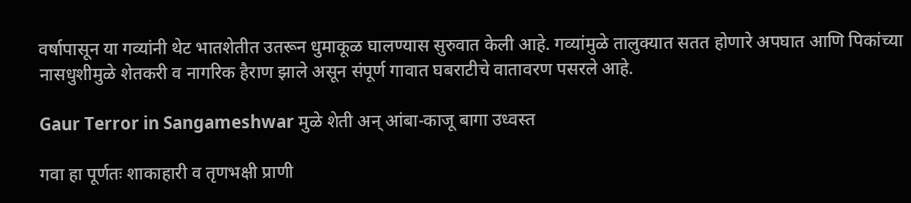वर्षापासून या गव्यांनी थेट भातशेतीत उतरून धुमाकूळ घालण्यास सुरुवात केली आहे. गव्यांमुळे तालुक्यात सतत होणारे अपघात आणि पिकांच्या नासधुशीमुळे शेतकरी व नागरिक हैराण झाले असून संपूर्ण गावात घबराटीचे वातावरण पसरले आहे.

Gaur Terror in Sangameshwar मुळे शेती अन् आंबा-काजू बागा उध्वस्त

गवा हा पूर्णतः शाकाहारी व तृणभक्षी प्राणी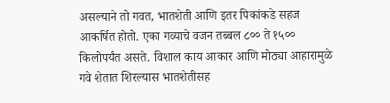असल्याने तो गवत, भातशेती आणि इतर पिकांकडे सहज आकर्षित होतो. एका गव्याचे वजन तब्बल ८०० ते १५०० किलोपर्यंत असते. विशाल काय आकार आणि मोठ्या आहारामुळे गवे शेतात शिरल्यास भातशेतीसह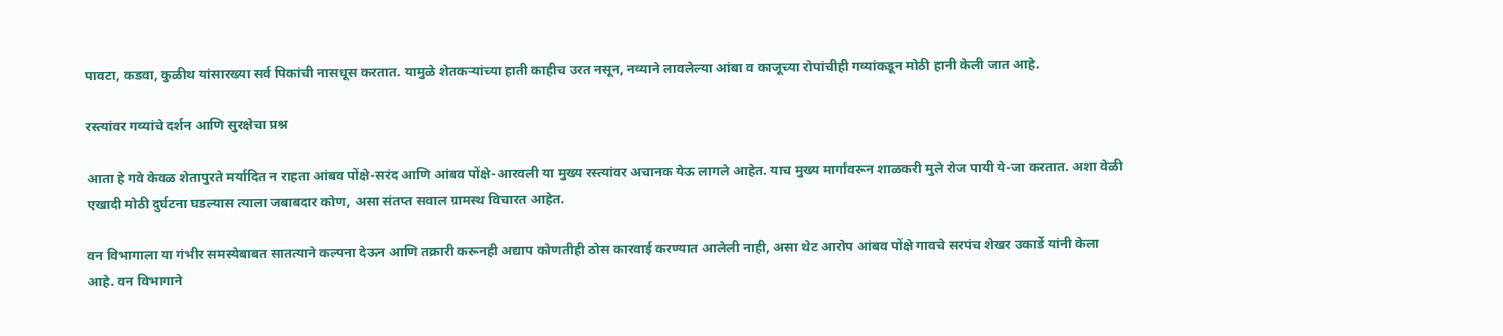पावटा, कडवा, कुळीथ यांसारख्या सर्व पिकांची नासधूस करतात. यामुळे शेतकऱ्यांच्या हाती काहीच उरत नसून, नव्याने लावलेल्या आंबा व काजूच्या रोपांचीही गव्यांकडून मोठी हानी केली जात आहे.

रस्त्यांवर गव्यांचे दर्शन आणि सुरक्षेचा प्रश्न

आता हे गवे केवळ शेतापुरते मर्यादित न राहता आंबव पोंक्षे-सरंद आणि आंबव पोंक्षे-आरवली या मुख्य रस्त्यांवर अचानक येऊ लागले आहेत. याच मुख्य मार्गांवरून शाळकरी मुले रोज पायी ये-जा करतात. अशा वेळी एखादी मोठी दुर्घटना घडल्यास त्याला जबाबदार कोण, असा संतप्त सवाल ग्रामस्थ विचारत आहेत.

वन विभागाला या गंभीर समस्येबाबत सातत्याने कल्पना देऊन आणि तक्रारी करूनही अद्याप कोणतीही ठोस कारवाई करण्यात आलेली नाही, असा थेट आरोप आंबव पोंक्षे गावचे सरपंच शेखर उकार्डे यांनी केला आहे. वन विभागाने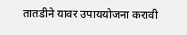तातडीने यावर उपाययोजना करावी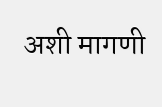अशी मागणी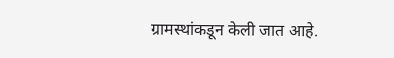ग्रामस्थांकडून केली जात आहे.